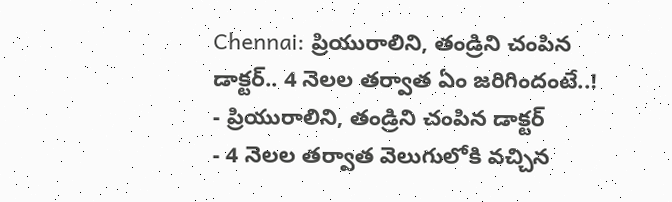Chennai: ప్రియురాలిని, తండ్రిని చంపిన డాక్టర్.. 4 నెలల తర్వాత ఏం జరిగిందంటే..!
- ప్రియురాలిని, తండ్రిని చంపిన డాక్టర్
- 4 నెలల తర్వాత వెలుగులోకి వచ్చిన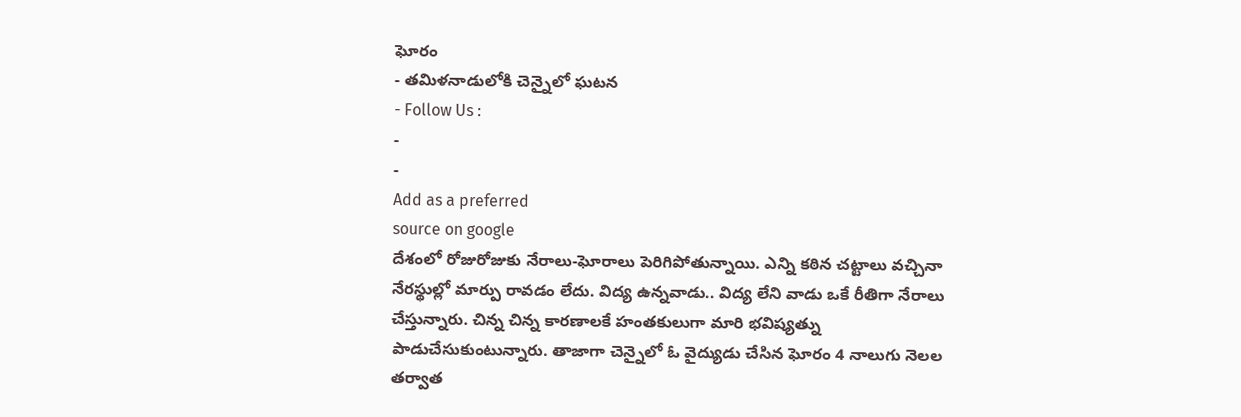ఘోరం
- తమిళనాడులోకి చెన్నైలో ఘటన
- Follow Us :
-
-
Add as a preferred
source on google
దేశంలో రోజురోజుకు నేరాలు-ఘోరాలు పెరిగిపోతున్నాయి. ఎన్ని కఠిన చట్టాలు వచ్చినా నేరస్థుల్లో మార్పు రావడం లేదు. విద్య ఉన్నవాడు.. విద్య లేని వాడు ఒకే రీతిగా నేరాలు చేస్తున్నారు. చిన్న చిన్న కారణాలకే హంతకులుగా మారి భవిష్యత్ను పాడుచేసుకుంటున్నారు. తాజాగా చెన్నైలో ఓ వైద్యుడు చేసిన ఘోరం 4 నాలుగు నెలల తర్వాత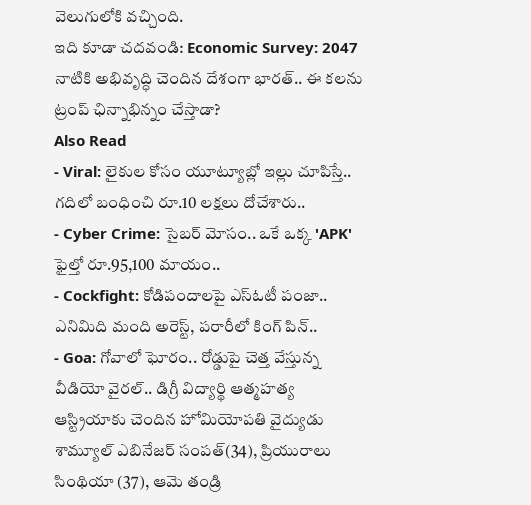వెలుగులోకి వచ్చింది.
ఇది కూడా చదవండి: Economic Survey: 2047 నాటికి అభివృద్ధి చెందిన దేశంగా భారత్.. ఈ కలను ట్రంప్ ఛిన్నాభిన్నం చేస్తాడా?
Also Read
- Viral: లైకుల కోసం యూట్యూబ్లో ఇల్లు చూపిస్తే.. గదిలో బంధించి రూ.10 లక్షలు దోచేశారు..
- Cyber Crime: సైబర్ మోసం.. ఒకే ఒక్క 'APK' ఫైల్తో రూ.95,100 మాయం..
- Cockfight: కోడిపందాలపై ఎస్ఓటీ పంజా.. ఎనిమిది మంది అరెస్ట్, పరారీలో కింగ్ పిన్..
- Goa: గోవాలో ఘోరం.. రోడ్డుపై చెత్త వేస్తున్న వీడియో వైరల్.. డిగ్రీ విద్యార్థి ఆత్మహత్య
ఆస్ట్రియాకు చెందిన హోమియోపతి వైద్యుడు శామ్యూల్ ఎబినేజర్ సంపత్(34), ప్రియురాలు సింథియా (37), ఆమె తండ్రి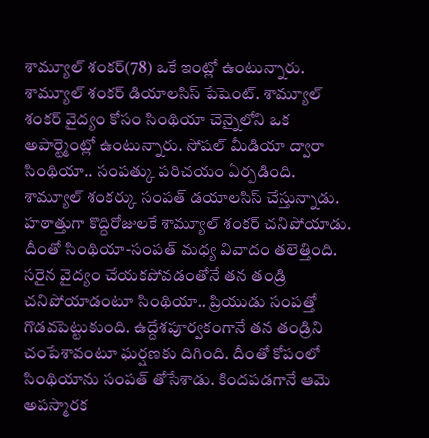శామ్యూల్ శంకర్(78) ఒకే ఇంట్లో ఉంటున్నారు. శామ్యూల్ శంకర్ డియాలసిస్ పేషెంట్. శామ్యూల్ శంకర్ వైద్యం కోసం సింథియా చెన్నైలోని ఒక అపార్ట్మెంట్లో ఉంటున్నారు. సోషల్ మీడియా ద్వారా సింథియా.. సంపత్కు పరిచయం ఏర్పడింది. శామ్యూల్ శంకర్కు సంపత్ డయాలసిస్ చేస్తున్నాడు. హఠాత్తుగా కొద్దిరోజులకే శామ్యూల్ శంకర్ చనిపోయాడు. దీంతో సింథియా-సంపత్ మధ్య వివాదం తలెత్తింది. సరైన వైద్యం చేయకపోవడంతోనే తన తండ్రి చనిపోయాడంటూ సింథియా.. ప్రియుడు సంపత్తో గొడవపెట్టుకుంది. ఉద్దేశపూర్వకంగానే తన తండ్రిని చంపేశావంటూ ఘర్షణకు దిగింది. దీంతో కోపంలో సింథియాను సంపత్ తోసేశాడు. కిందపడగానే ఆమె అపస్మారక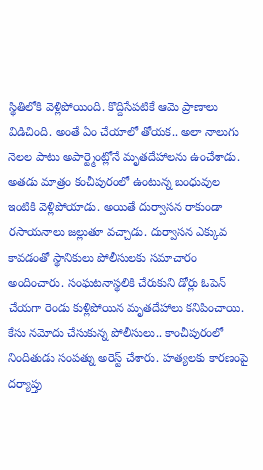స్థితిలోకి వెళ్లిపోయింది. కొద్దిసేపటికే ఆమె ప్రాణాలు విడిచింది. అంతే ఏం చేయాలో తోయక.. అలా నాలుగు నెలల పాటు అపార్ట్మెంట్లోనే మృతదేహాలను ఉంచేశాడు. అతడు మాత్రం కంచీపురంలో ఉంటున్న బంధువుల ఇంటికి వెళ్లిపోయాడు. అయితే దుర్వాసన రాకుండా రసాయనాలు జల్లుతూ వచ్చాడు. దుర్వాసన ఎక్కువ కావడంతో స్థానికులు పోలీసులకు సమాచారం అందించారు. సంఘటనాస్థలికి చేరుకుని డోర్లు ఓపెన్ చేయగా రెండు కుళ్లిపోయిన మృతదేహాలు కనిపించాయి. కేసు నమోదు చేసుకున్న పోలీసులు.. కాంచీపురంలో నిందితుడు సంపత్ను అరెస్ట్ చేశారు. హత్యలకు కారణంపై దర్యాప్తు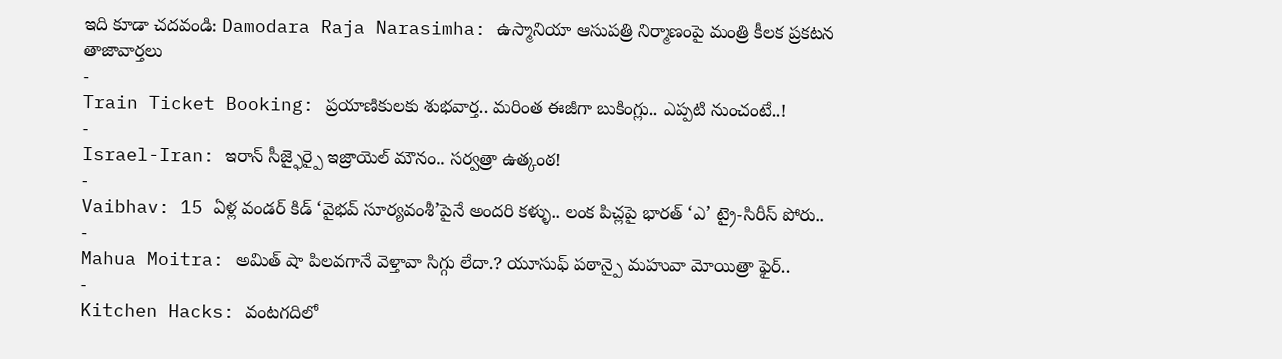ఇది కూడా చదవండి: Damodara Raja Narasimha: ఉస్మానియా ఆసుపత్రి నిర్మాణంపై మంత్రి కీలక ప్రకటన
తాజావార్తలు
-
Train Ticket Booking: ప్రయాణికులకు శుభవార్త.. మరింత ఈజీగా బుకింగ్లు.. ఎప్పటి నుంచంటే..!
-
Israel-Iran: ఇరాన్ సీజ్ఫైర్పై ఇజ్రాయెల్ మౌనం.. సర్వత్రా ఉత్కంఠ!
-
Vaibhav: 15 ఏళ్ల వండర్ కిడ్ ‘వైభవ్ సూర్యవంశీ’పైనే అందరి కళ్ళు.. లంక పిచ్లపై భారత్ ‘ఎ’ ట్రై-సిరీస్ పోరు..
-
Mahua Moitra: అమిత్ షా పిలవగానే వెళ్తావా సిగ్గు లేదా.? యూసుఫ్ పఠాన్పై మహువా మోయిత్రా ఫైర్..
-
Kitchen Hacks: వంటగదిలో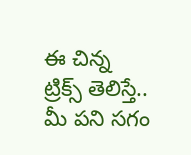ఈ చిన్న ట్రిక్స్ తెలిస్తే.. మీ పని సగం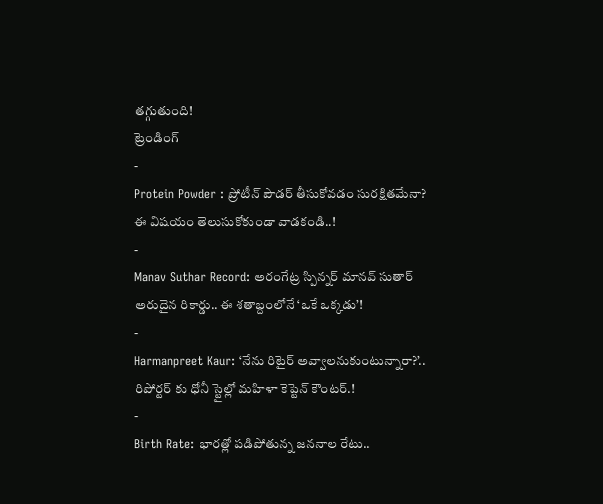తగ్గుతుంది!
ట్రెండింగ్
-
Protein Powder : ప్రోటీన్ పౌడర్ తీసుకోవడం సురక్షితమేనా? ఈ విషయం తెలుసుకోకుండా వాడకండి..!
-
Manav Suthar Record: అరంగేట్ర స్పిన్నర్ మానవ్ సుతార్ అరుదైన రికార్డు.. ఈ శతాబ్దంలోనే ‘ఒకే ఒక్కడు’!
-
Harmanpreet Kaur: ‘నేను రిటైర్ అవ్వాలనుకుంటున్నారా?’.. రిపోర్టర్ కు ధోనీ స్టైల్లో మహిళా కెప్టెన్ కౌంటర్.!
-
Birth Rate: భారత్లో పడిపోతున్న జననాల రేటు..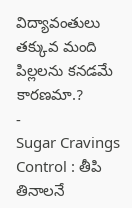విద్యావంతులు తక్కువ మంది పిల్లలను కనడమే కారణమా.?
-
Sugar Cravings Control : తీపి తినాలనే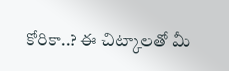కోరికా..? ఈ చిట్కాలతో మీ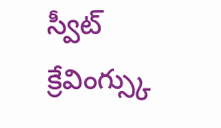స్వీట్ క్రేవింగ్స్కు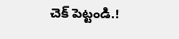చెక్ పెట్టండి.!